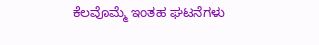ಕೆಲವೊಮ್ಮೆ ಇಂತಹ ಘಟನೆಗಳು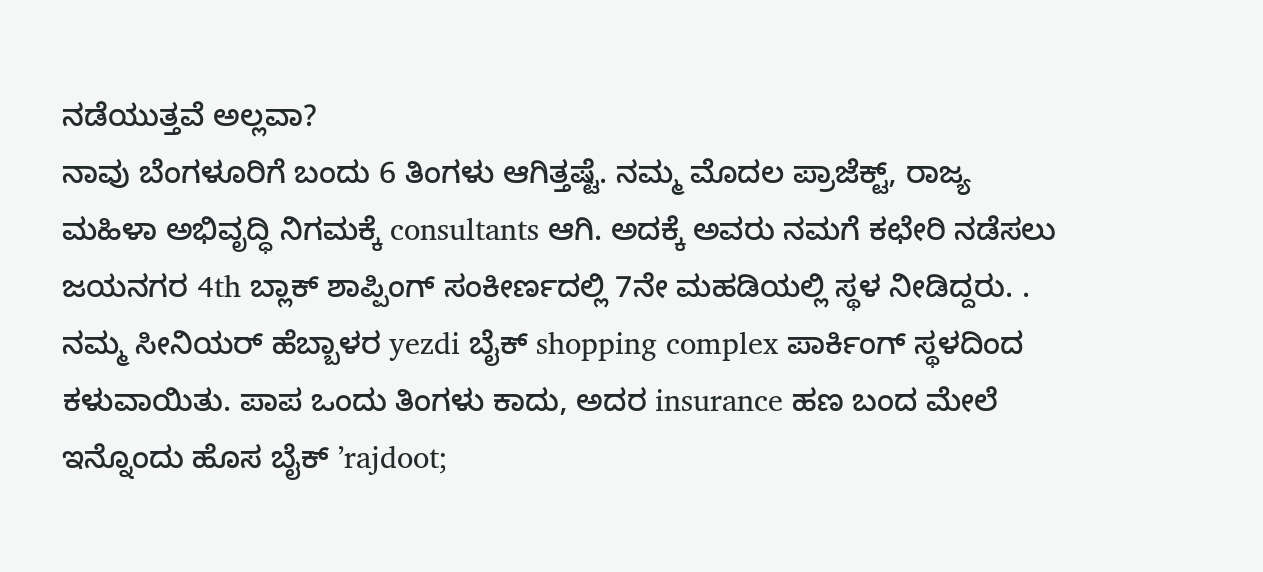ನಡೆಯುತ್ತವೆ ಅಲ್ಲವಾ?
ನಾವು ಬೆಂಗಳೂರಿಗೆ ಬಂದು 6 ತಿಂಗಳು ಆಗಿತ್ತಷ್ಟೆ. ನಮ್ಮ ಮೊದಲ ಪ್ರಾಜೆಕ್ಟ್, ರಾಜ್ಯ ಮಹಿಳಾ ಅಭಿವೃದ್ಧಿ ನಿಗಮಕ್ಕೆ consultants ಆಗಿ. ಅದಕ್ಕೆ ಅವರು ನಮಗೆ ಕಛೇರಿ ನಡೆಸಲು ಜಯನಗರ 4th ಬ್ಲಾಕ್ ಶಾಪ್ಪಿಂಗ್ ಸಂಕೀರ್ಣದಲ್ಲಿ 7ನೇ ಮಹಡಿಯಲ್ಲಿ ಸ್ಥಳ ನೀಡಿದ್ದರು. . ನಮ್ಮ ಸೀನಿಯರ್ ಹೆಬ್ಬಾಳರ yezdi ಬೈಕ್ shopping complex ಪಾರ್ಕಿಂಗ್ ಸ್ಥಳದಿಂದ ಕಳುವಾಯಿತು. ಪಾಪ ಒಂದು ತಿಂಗಳು ಕಾದು, ಅದರ insurance ಹಣ ಬಂದ ಮೇಲೆ ಇನ್ನೊಂದು ಹೊಸ ಬೈಕ್ ’rajdoot;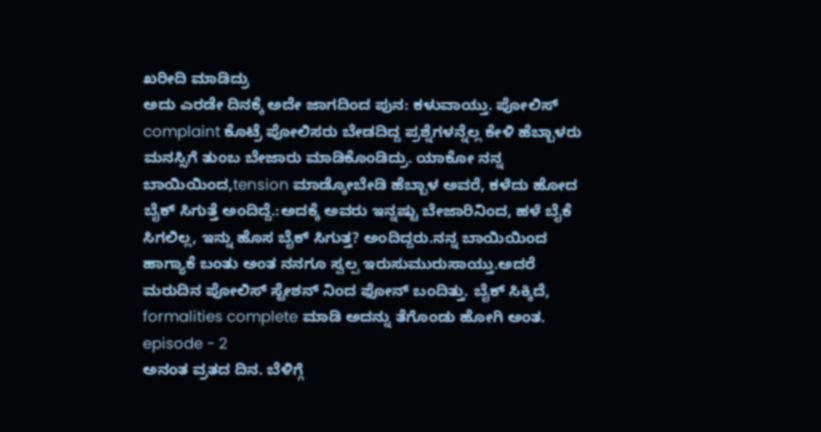ಖರೀದಿ ಮಾಡಿದ್ರು
ಅದು ಎರಡೇ ದಿನಕ್ಕೆ ಅದೇ ಜಾಗದಿಂದ ಪುನ: ಕಳುವಾಯ್ತು. ಪೋಲಿಸ್ complaint ಕೊಟ್ರೆ ಪೋಲಿಸರು ಬೇಡದಿದ್ದ ಪ್ರಶ್ನೆಗಳನ್ನೆಲ್ಲ ಕೇಳಿ ಹೆಬ್ಬಾಳರು ಮನಸ್ಸಿಗೆ ತುಂಬ ಬೇಜಾರು ಮಾಡಿಕೊಂಡಿದ್ರು. ಯಾಕೋ ನನ್ನ ಬಾಯಿಯಿಂದ,tension ಮಾಡ್ಕೋಬೇಡಿ ಹೆಬ್ಬಾಳ ಅವರೆ, ಕಳೆದು ಹೋದ ಬೈಕ್ ಸಿಗುತ್ತೆ ಅಂದಿದ್ದೆ.:ಅದಕ್ಕೆ ಅವರು ಇನ್ನಷ್ಟು ಬೇಜಾರಿನಿಂದ, ಹಳೆ ಬೈಕೆ ಸಿಗಲಿಲ್ಲ, ಇನ್ನು ಹೊಸ ಬೈಕ್ ಸಿಗುತ್ತ? ಅಂದಿದ್ದರು.ನನ್ನ ಬಾಯಿಯಿಂದ ಹಾಗ್ಯಾಕೆ ಬಂತು ಅಂತ ನನಗೂ ಸ್ವಲ್ಪ ಇರುಸುಮುರುಸಾಯ್ತು.ಅದರೆ ಮರುದಿನ ಪೋಲಿಸ್ ಸ್ಟೇಶನ್ ನಿಂದ ಫೋನ್ ಬಂದಿತ್ತು. ಬೈಕ್ ಸಿಕ್ಕಿದೆ, formalities complete ಮಾಡಿ ಅದನ್ನು ತೆಗೊಂಡು ಹೋಗಿ ಅಂತ.
episode - 2
ಅನಂತ ವ್ರತದ ದಿನ. ಬೆಳಿಗ್ಗೆ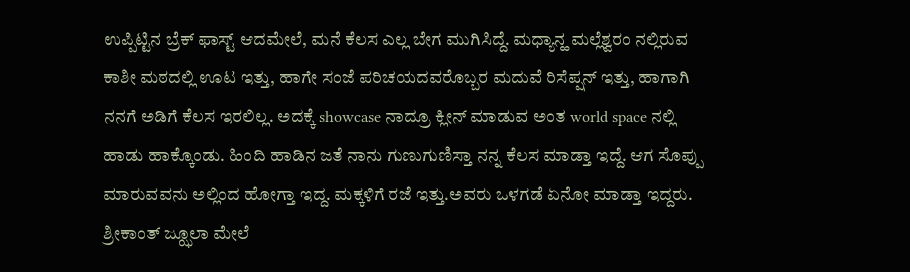ಉಪ್ಪಿಟ್ಟಿನ ಬ್ರೆಕ್ ಫಾಸ್ಟ್ ಆದಮೇಲೆ, ಮನೆ ಕೆಲಸ ಎಲ್ಲ ಬೇಗ ಮುಗಿಸಿದ್ದೆ. ಮಧ್ಯಾನ್ಹ ಮಲ್ಲೆಶ್ವರಂ ನಲ್ಲಿರುವ ಕಾಶೀ ಮಠದಲ್ಲಿ ಊಟ ಇತ್ತು, ಹಾಗೇ ಸಂಜೆ ಪರಿಚಯದವರೊಬ್ಬರ ಮದುವೆ ರಿಸೆಪ್ಷನ್ ಇತ್ತು, ಹಾಗಾಗಿ ನನಗೆ ಅಡಿಗೆ ಕೆಲಸ ಇರಲಿಲ್ಲ. ಅದಕ್ಕೆ showcase ನಾದ್ರೂ ಕ್ಲೀನ್ ಮಾಡುವ ಅಂತ world space ನಲ್ಲಿ ಹಾಡು ಹಾಕ್ಕೊಂಡು. ಹಿಂದಿ ಹಾಡಿನ ಜತೆ ನಾನು ಗುಣುಗುಣಿಸ್ತಾ ನನ್ನ ಕೆಲಸ ಮಾಡ್ತಾ ಇದ್ದೆ. ಆಗ ಸೊಪ್ಪು ಮಾರುವವನು ಅಲ್ಲಿಂದ ಹೋಗ್ತಾ ಇದ್ದ. ಮಕ್ಕಳಿಗೆ ರಜೆ ಇತ್ತು.ಅವರು ಒಳಗಡೆ ಏನೋ ಮಾಡ್ತಾ ಇದ್ದರು. ಶ್ರೀಕಾಂತ್ ಜ್ಝೂಲಾ ಮೇಲೆ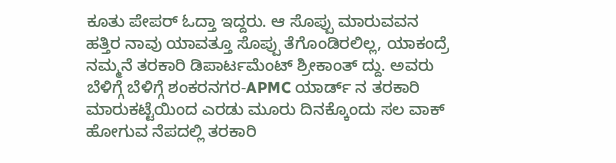ಕೂತು ಪೇಪರ್ ಓದ್ತಾ ಇದ್ದರು. ಆ ಸೊಪ್ಪು ಮಾರುವವನ ಹತ್ತಿರ ನಾವು ಯಾವತ್ತೂ ಸೊಪ್ಪು ತೆಗೊಂಡಿರಲಿಲ್ಲ, ಯಾಕಂದ್ರೆ ನಮ್ಮನೆ ತರಕಾರಿ ಡಿಪಾರ್ಟಮೆಂಟ್ ಶ್ರೀಕಾಂತ್ ದ್ದು. ಅವರು ಬೆಳಿಗ್ಗೆ ಬೆಳಿಗ್ಗೆ ಶಂಕರನಗರ-APMC ಯಾರ್ಡ್ ನ ತರಕಾರಿ ಮಾರುಕಟ್ಟೆಯಿಂದ ಎರಡು ಮೂರು ದಿನಕ್ಕೊಂದು ಸಲ ವಾಕ್ ಹೋಗುವ ನೆಪದಲ್ಲಿ ತರಕಾರಿ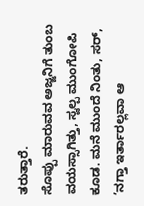ತರುತ್ತಾರೆ.
ಸೊಪ್ಪು ಮಾರುವವ ಅಜ್ಜನಿಗೆ ತುಂಬ ವಯಸ್ಸಾಗಿತ್ತು, ಸ್ವಲ್ಪ ಮುಂಗೋಪಿ ಕೂಡ. ಮನೆ ಮುಂದೆ ನಿಂತು, ಸರ್, ’ನಗ್ತಾ ಇರ್ತಾರಲ್ಲವಾ ಆ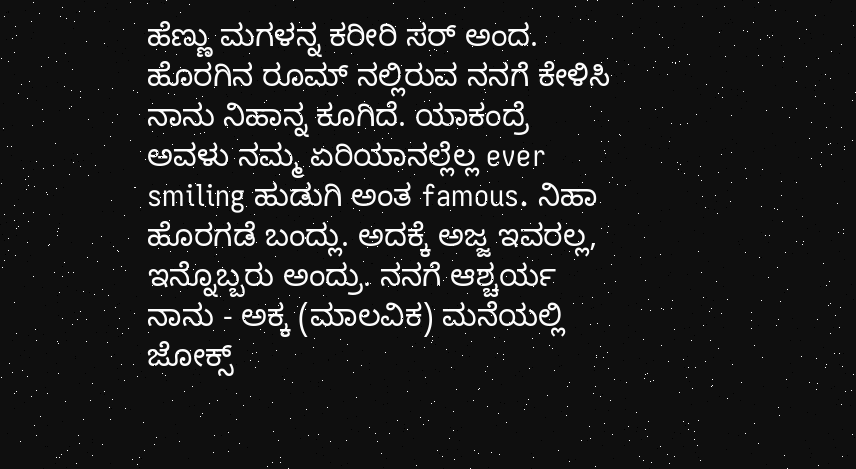ಹೆಣ್ಣು ಮಗಳನ್ನ ಕರೀರಿ ಸರ್ ಅಂದ. ಹೊರಗಿನ ರೂಮ್ ನಲ್ಲಿರುವ ನನಗೆ ಕೇಳಿಸಿ ನಾನು ನಿಹಾನ್ನ ಕೂಗಿದೆ. ಯಾಕಂದ್ರೆ ಅವಳು ನಮ್ಮ ಏರಿಯಾನಲ್ಲೆಲ್ಲ ever smiling ಹುಡುಗಿ ಅಂತ famous. ನಿಹಾ ಹೊರಗಡೆ ಬಂದ್ಲು. ಅದಕ್ಕೆ ಅಜ್ಜ ಇವರಲ್ಲ, ಇನ್ನೊಬ್ಬರು ಅಂದ್ರು. ನನಗೆ ಆಶ್ಚರ್ಯ ನಾನು - ಅಕ್ಕ (ಮಾಲವಿಕ) ಮನೆಯಲ್ಲಿ ಜೋಕ್ಸ್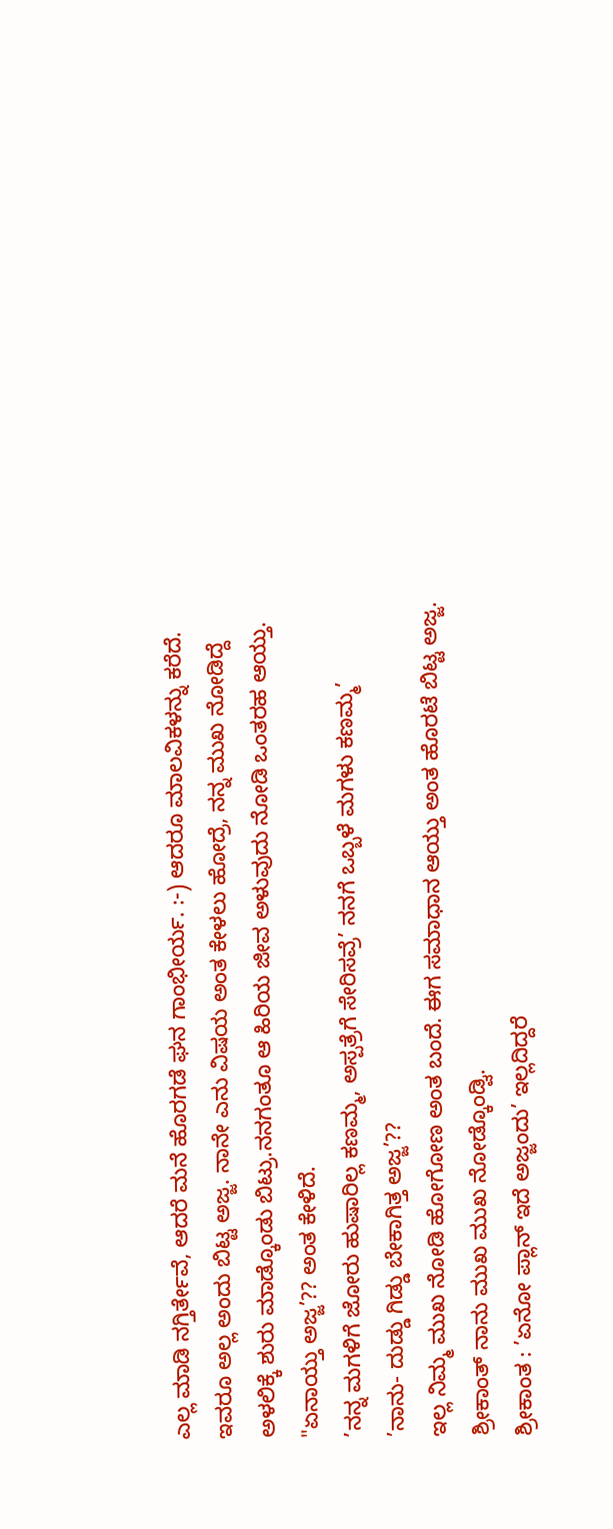ಎಲ್ಲ ಮಾಡಿ ನಗ್ತಿರ್ತೇವೆ, ಆದರೆ ಮನೆ ಹೊರಗಡೆ ಘನ ಗಾಂಭೀರ್ಯ. :-) ಆದರೂ ಮಾಲವಿಕಳನ್ನು ಕರೆದೆ. ಇವರೂ ಅಲ್ಲ ಅಂದು ಬಿಟ್ಟ ಅಜ್ಜ. ನಾನೇ ಎನು ವಿಷಯ ಅಂತ ಕೇಳಲು ಹೋದ್ರೆ, ನನ್ನ ಮುಖ ನೋಡಿದ್ದೆ ಅಳಲಿಕ್ಕೆ ಶುರು ಮಾಡ್ಕೊಂಡು ಬಿಟ್ರು.ನನಗಂತೂ ಆ ಹಿರಿಯ ಜೀವ ಅಳುವುದು ನೋಡಿ ಒಂತರಹ ಆಯ್ತು.
"ಏನಾಯ್ತು ಅಜ್ಜ’?? ಅಂತ ಕೇಳಿದೆ.
’ನನ್ನ ಮಗಳಿಗೆ ಜೋರು ಹುಷಾರಿಲ್ಲ ಕಣಮ್ಮ, ಅಸ್ಪತ್ರೆಗೆ ಸೇರಿಸವ್ರೆ’ ನನಗೆ ಒಬ್ಬಳೆ ಮಗಳು ಕಣಮ್ಮ’
’ನಾನು- ದುಡ್ಡು ಗಿಡ್ಡು ಬೇಕಾಗಿತ್ತ ಅಜ್ಜ’??
ಇಲ್ಲ ನಿಮ್ಮ ಮುಖ ನೋಡಿ ಹೋಗೋಣ ಅಂತ ಬಂದೆ. ಈಗ ಸಮಾಧಾನ ಆಯ್ತು ಅಂತ ಹೊರಟೆ ಬಿಟ್ಟ ಅಜ್ಜ.
ಶ್ರೀಕಾಂತ್ ನಾನು ಮುಖ ಮುಖ ನೋಡ್ಕೊಂಡ್ವಿ.
ಶ್ರೀಕಾಂತ : ’ಏನೋ ಪ್ಲಾನ್ ಇದೆ ಅಜ್ಜಂದು’ ಇಲ್ಲದಿದ್ದರೆ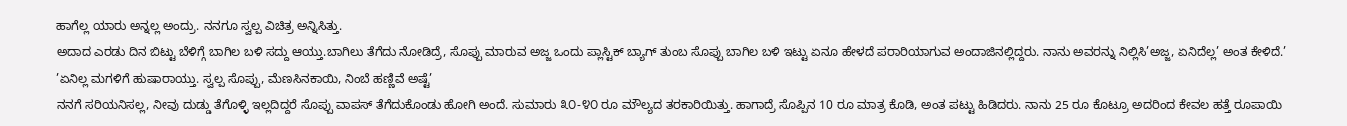ಹಾಗೆಲ್ಲ ಯಾರು ಅನ್ನಲ್ಲ ಅಂದ್ರು. ನನಗೂ ಸ್ವಲ್ಪ ವಿಚಿತ್ರ ಅನ್ನಿಸಿತ್ತು.
ಅದಾದ ಎರಡು ದಿನ ಬಿಟ್ಟು ಬೆಳಿಗ್ಗೆ ಬಾಗಿಲ ಬಳಿ ಸದ್ದು ಆಯ್ತು.ಬಾಗಿಲು ತೆಗೆದು ನೋಡಿದ್ರೆ, ಸೊಪ್ಪು ಮಾರುವ ಅಜ್ಜ ಒಂದು ಪ್ಲಾಸ್ಟಿಕ್ ಬ್ಯಾಗ್ ತುಂಬ ಸೊಪ್ಪು ಬಾಗಿಲ ಬಳಿ ಇಟ್ಟು ಏನೂ ಹೇಳದೆ ಪರಾರಿಯಾಗುವ ಅಂದಾಜಿನಲ್ಲಿದ್ದರು. ನಾನು ಅವರನ್ನು ನಿಲ್ಲಿಸಿ’ಅಜ್ಜ, ಏನಿದೆಲ್ಲ’ ಅಂತ ಕೇಳಿದೆ.’ ’ಏನಿಲ್ಲ ಮಗಳಿಗೆ ಹುಷಾರಾಯ್ತು. ಸ್ವಲ್ಪ ಸೊಪ್ಪು, ಮೆಣಸಿನಕಾಯಿ, ನಿಂಬೆ ಹಣ್ಣಿವೆ ಅಷ್ಟೆ’
ನನಗೆ ಸರಿಯನಿಸಲ್ಲ, ನೀವು ದುಡ್ಡು ತೆಗೊಳ್ಳಿ ಇಲ್ಲದಿದ್ದರೆ ಸೊಪ್ಪು ವಾಪಸ್ ತೆಗೆದುಕೊಂಡು ಹೋಗಿ ಅಂದೆ. ಸುಮಾರು ೩೦-೪೦ ರೂ ಮೌಲ್ಯದ ತರಕಾರಿಯಿತ್ತು. ಹಾಗಾದ್ರೆ ಸೊಪ್ಪಿನ 10 ರೂ ಮಾತ್ರ ಕೊಡಿ, ಅಂತ ಪಟ್ಟು ಹಿಡಿದರು. ನಾನು 25 ರೂ ಕೊಟ್ರೂ ಅದರಿಂದ ಕೇವಲ ಹತ್ತೆ ರೂಪಾಯಿ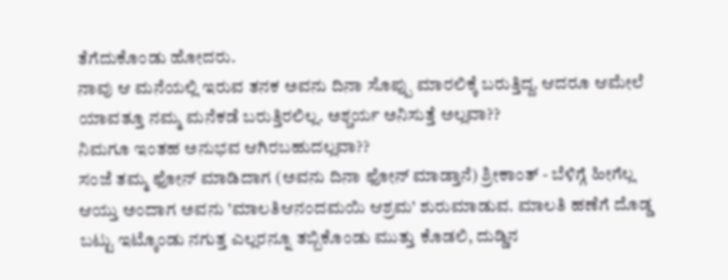ತೆಗೆದುಕೊಂಡು ಹೋದರು.
ನಾವು ಆ ಮನೆಯಲ್ಲಿ ಇರುವ ತನಕ ಅವನು ದಿನಾ ಸೊಪ್ಪು ಮಾರಲಿಕ್ಕೆ ಬರುತ್ತಿದ್ದ. ಆದರೂ ಆಮೇಲೆ ಯಾವತ್ತೂ ನಮ್ಮ ಮನೆಕಡೆ ಬರುತ್ತಿರಲಿಲ್ಲ. ಅಶ್ಚರ್ಯ ಅನಿಸುತ್ತೆ ಅಲ್ಲವಾ??
ನಿಮಗೂ ಇಂತಹ ಅನುಭವ ಆಗಿರಬಹುದಲ್ಲವಾ??
ಸಂಜೆ ತಮ್ಮ ಫೋನ್ ಮಾಡಿದಾಗ (ಅವನು ದಿನಾ ಫೋನ್ ಮಾಡ್ತಾನೆ) ಶ್ರೀಕಾಂತ್ - ಬೆಳಿಗ್ಗೆ ಹೀಗೆಲ್ಲ ಆಯ್ತು ಅಂದಾಗ ಅವನು ’ಮಾಲತಿಆನಂದಮಯಿ ಆಶ್ರಮ’ ಶುರುಮಾಡುವ. ಮಾಲತಿ ಹಣೆಗೆ ದೊಡ್ಡ ಬಟ್ಟು ಇಟ್ಕೊಂಡು ನಗುತ್ತ ಎಲ್ಲರನ್ನೂ ತಬ್ಬಿಕೊಂಡು ಮುತ್ತು ಕೊಡಲಿ, ದುಡ್ಡಿನ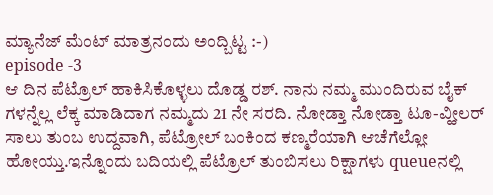ಮ್ಯಾನೆಜ್ ಮೆಂಟ್ ಮಾತ್ರನಂದು ಅಂದ್ಬಿಟ್ಟ :-)
episode -3
ಆ ದಿನ ಪೆಟ್ರೊಲ್ ಹಾಕಿಸಿಕೊಳ್ಳಲು ದೊಡ್ಡ ರಶ್. ನಾನು ನಮ್ಮ ಮುಂದಿರುವ ಬೈಕ್ ಗಳನ್ನೆಲ್ಲ ಲೆಕ್ಕ ಮಾಡಿದಾಗ ನಮ್ಮದು 21 ನೇ ಸರದಿ. ನೋಡ್ತಾ ನೋಡ್ತಾ ಟೂ-ವ್ಹೀಲರ್ ಸಾಲು ತುಂಬ ಉದ್ದವಾಗಿ, ಪೆಟ್ರೋಲ್ ಬಂಕಿಂದ ಕಣ್ಮರೆಯಾಗಿ ಆಚೆಗೆಲ್ಲೋ ಹೋಯ್ತು.ಇನ್ನೊಂದು ಬದಿಯಲ್ಲಿ ಪೆಟ್ರೊಲ್ ತುಂಬಿಸಲು ರಿಕ್ಷಾಗಳು queueನಲ್ಲಿ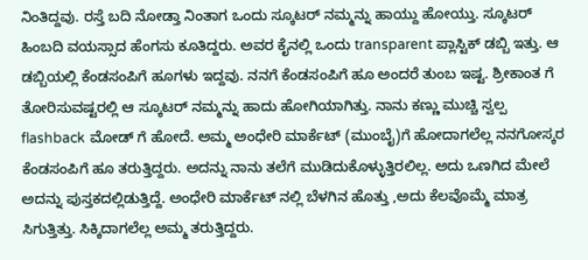ನಿಂತಿದ್ದವು. ರಸ್ತೆ ಬದಿ ನೋಡ್ತಾ ನಿಂತಾಗ ಒಂದು ಸ್ಕೂಟರ್ ನಮ್ಮನ್ನು ಹಾಯ್ದು ಹೋಯ್ತು. ಸ್ಕೂಟರ್ ಹಿಂಬದಿ ವಯಸ್ಸಾದ ಹೆಂಗಸು ಕೂತಿದ್ದರು. ಅವರ ಕೈನಲ್ಲಿ ಒಂದು transparent ಪ್ಲಾಸ್ಟಿಕ್ ಡಬ್ಬಿ ಇತ್ತು. ಆ ಡಬ್ಬಿಯಲ್ಲಿ ಕೆಂಡಸಂಪಿಗೆ ಹೂಗಳು ಇದ್ದವು. ನನಗೆ ಕೆಂಡಸಂಪಿಗೆ ಹೂ ಅಂದರೆ ತುಂಬ ಇಷ್ಟ. ಶ್ರೀಕಾಂತ ಗೆ ತೋರಿಸುವಷ್ಟರಲ್ಲಿ ಆ ಸ್ಕೂಟರ್ ನಮ್ಮನ್ನು ಹಾದು ಹೋಗಿಯಾಗಿತ್ತು. ನಾನು ಕಣ್ಣು ಮುಚ್ಚಿ ಸ್ವಲ್ಪ flashback ಮೋಡ್ ಗೆ ಹೋದೆ. ಅಮ್ಮ ಅಂಧೇರಿ ಮಾರ್ಕೆಟ್ (ಮುಂಬೈ)ಗೆ ಹೋದಾಗಲೆಲ್ಲ ನನಗೋಸ್ಕರ ಕೆಂಡಸಂಪಿಗೆ ಹೂ ತರುತ್ತಿದ್ದರು. ಅದನ್ನು ನಾನು ತಲೆಗೆ ಮುಡಿದುಕೊಳ್ಳುತ್ತಿರಲಿಲ್ಲ. ಅದು ಒಣಗಿದ ಮೇಲೆ ಅದನ್ನು ಪುಸ್ತಕದಲ್ಲಿಡುತ್ತಿದ್ದೆ. ಅಂಧೇರಿ ಮಾರ್ಕೆಟ್ ನಲ್ಲಿ ಬೆಳಗಿನ ಹೊತ್ತು ,ಅದು ಕೆಲವೊಮ್ಮೆ ಮಾತ್ರ ಸಿಗುತ್ತಿತ್ತು. ಸಿಕ್ಕಿದಾಗಲೆಲ್ಲ ಅಮ್ಮ ತರುತ್ತಿದ್ದರು.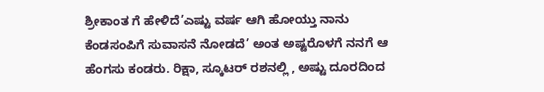ಶ್ರೀಕಾಂತ ಗೆ ಹೇಳಿದೆ’ಎಷ್ಟು ವರ್ಷ ಆಗಿ ಹೋಯ್ತು ನಾನು ಕೆಂಡಸಂಪಿಗೆ ಸುವಾಸನೆ ನೋಡದೆ’ ಅಂತ ಅಷ್ಟರೊಳಗೆ ನನಗೆ ಆ ಹೆಂಗಸು ಕಂಡರು. ರಿಕ್ಷಾ, ಸ್ಕೂಟರ್ ರಶನಲ್ಲಿ , ಅಷ್ಟು ದೂರದಿಂದ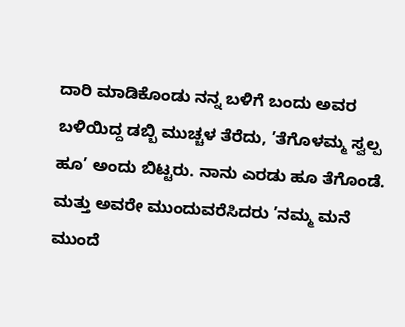ದಾರಿ ಮಾಡಿಕೊಂಡು ನನ್ನ ಬಳಿಗೆ ಬಂದು ಅವರ ಬಳಿಯಿದ್ದ ಡಬ್ಬಿ ಮುಚ್ಚಳ ತೆರೆದು, ’ತೆಗೊಳಮ್ಮ ಸ್ವಲ್ಪ ಹೂ’ ಅಂದು ಬಿಟ್ಟರು. ನಾನು ಎರಡು ಹೂ ತೆಗೊಂಡೆ. ಮತ್ತು ಅವರೇ ಮುಂದುವರೆಸಿದರು ’ನಮ್ಮ ಮನೆ ಮುಂದೆ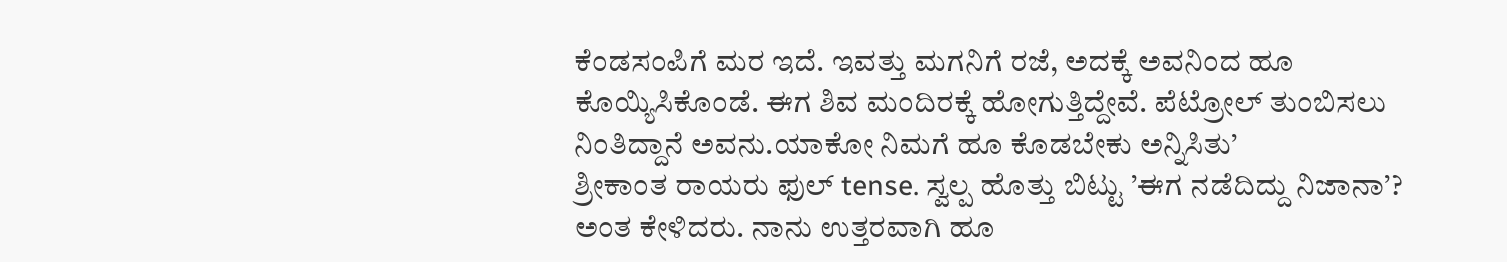ಕೆಂಡಸಂಪಿಗೆ ಮರ ಇದೆ. ಇವತ್ತು ಮಗನಿಗೆ ರಜೆ, ಅದಕ್ಕೆ ಅವನಿಂದ ಹೂ ಕೊಯ್ಯಿಸಿಕೊಂಡೆ. ಈಗ ಶಿವ ಮಂದಿರಕ್ಕೆ ಹೋಗುತ್ತಿದ್ದೇವೆ. ಪೆಟ್ರೋಲ್ ತುಂಬಿಸಲು ನಿಂತಿದ್ದಾನೆ ಅವನು.ಯಾಕೋ ನಿಮಗೆ ಹೂ ಕೊಡಬೇಕು ಅನ್ನಿಸಿತು’
ಶ್ರೀಕಾಂತ ರಾಯರು ಫುಲ್ tense. ಸ್ವಲ್ಪ ಹೊತ್ತು ಬಿಟ್ಟು ’ಈಗ ನಡೆದಿದ್ದು ನಿಜಾನಾ’? ಅಂತ ಕೇಳಿದರು. ನಾನು ಉತ್ತರವಾಗಿ ಹೂ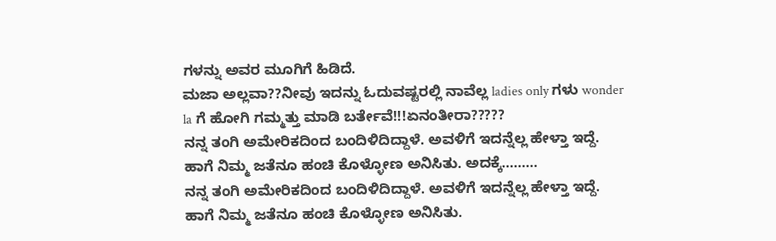ಗಳನ್ನು ಅವರ ಮೂಗಿಗೆ ಹಿಡಿದೆ.
ಮಜಾ ಅಲ್ಲವಾ??ನೀವು ಇದನ್ನು ಓದುವಷ್ಟರಲ್ಲಿ ನಾವೆಲ್ಲ ladies only ಗಳು wonder la ಗೆ ಹೋಗಿ ಗಮ್ಮತ್ತು ಮಾಡಿ ಬರ್ತೇವೆ!!!ಏನಂತೀರಾ?????
ನನ್ನ ತಂಗಿ ಅಮೇರಿಕದಿಂದ ಬಂದಿಳಿದಿದ್ದಾಳೆ. ಅವಳಿಗೆ ಇದನ್ನೆಲ್ಲ ಹೇಳ್ತಾ ಇದ್ದೆ. ಹಾಗೆ ನಿಮ್ಮ ಜತೆನೂ ಹಂಚಿ ಕೊಳ್ಳೋಣ ಅನಿಸಿತು. ಅದಕ್ಕೆ.........
ನನ್ನ ತಂಗಿ ಅಮೇರಿಕದಿಂದ ಬಂದಿಳಿದಿದ್ದಾಳೆ. ಅವಳಿಗೆ ಇದನ್ನೆಲ್ಲ ಹೇಳ್ತಾ ಇದ್ದೆ. ಹಾಗೆ ನಿಮ್ಮ ಜತೆನೂ ಹಂಚಿ ಕೊಳ್ಳೋಣ ಅನಿಸಿತು.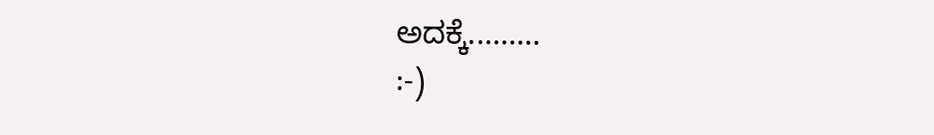ಅದಕ್ಕೆ.........
:-)